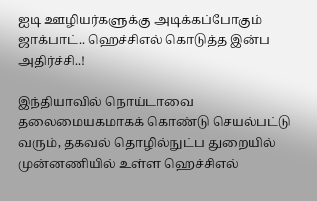ஐடி ஊழியர்களுக்கு அடிக்கப்போகும் ஜாக்பாட்.. ஹெச்சிஎல் கொடுத்த இன்ப அதிர்ச்சி..!

இந்தியாவில் நொய்டாவை தலைமையகமாகக் கொண்டு செயல்பட்டு வரும், தகவல் தொழில்நுட்ப துறையில் முன்னணியில் உள்ள ஹெச்சிஎல்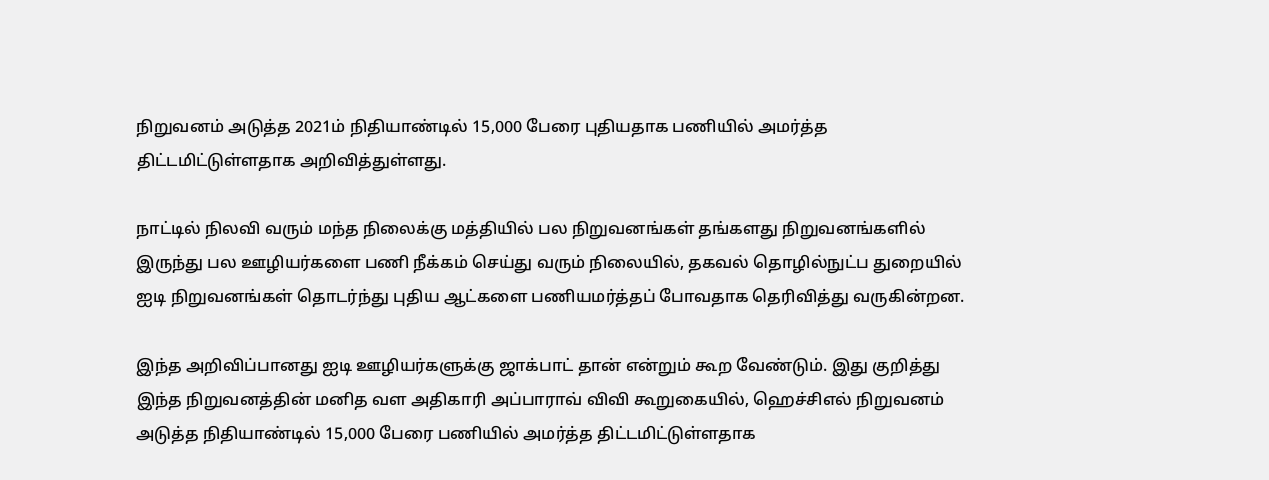நிறுவனம் அடுத்த 2021ம் நிதியாண்டில் 15,000 பேரை புதியதாக பணியில் அமர்த்த திட்டமிட்டுள்ளதாக அறிவித்துள்ளது.

நாட்டில் நிலவி வரும் மந்த நிலைக்கு மத்தியில் பல நிறுவனங்கள் தங்களது நிறுவனங்களில் இருந்து பல ஊழியர்களை பணி நீக்கம் செய்து வரும் நிலையில், தகவல் தொழில்நுட்ப துறையில் ஐடி நிறுவனங்கள் தொடர்ந்து புதிய ஆட்களை பணியமர்த்தப் போவதாக தெரிவித்து வருகின்றன.

இந்த அறிவிப்பானது ஐடி ஊழியர்களுக்கு ஜாக்பாட் தான் என்றும் கூற வேண்டும். இது குறித்து இந்த நிறுவனத்தின் மனித வள அதிகாரி அப்பாராவ் விவி கூறுகையில், ஹெச்சிஎல் நிறுவனம் அடுத்த நிதியாண்டில் 15,000 பேரை பணியில் அமர்த்த திட்டமிட்டுள்ளதாக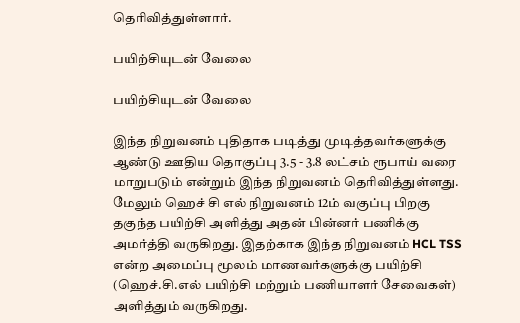தெரிவித்துள்ளார்.

பயிற்சியுடன் வேலை

பயிற்சியுடன் வேலை

இந்த நிறுவனம் புதிதாக படித்து முடித்தவர்களுக்கு ஆண்டு ஊதிய தொகுப்பு 3.5 - 3.8 லட்சம் ரூபாய் வரை மாறுபடும் என்றும் இந்த நிறுவனம் தெரிவித்துள்ளது. மேலும் ஹெச் சி எல் நிறுவனம் 12ம் வகுப்பு பிறகு தகுந்த பயிற்சி அளித்து அதன் பின்னர் பணிக்கு அமர்த்தி வருகிறது. இதற்காக இந்த நிறுவனம் HCL TSS என்ற அமைப்பு மூலம் மாணவர்களுக்கு பயிற்சி (ஹெச்.சி.எல் பயிற்சி மற்றும் பணியாளர் சேவைகள்) அளித்தும் வருகிறது.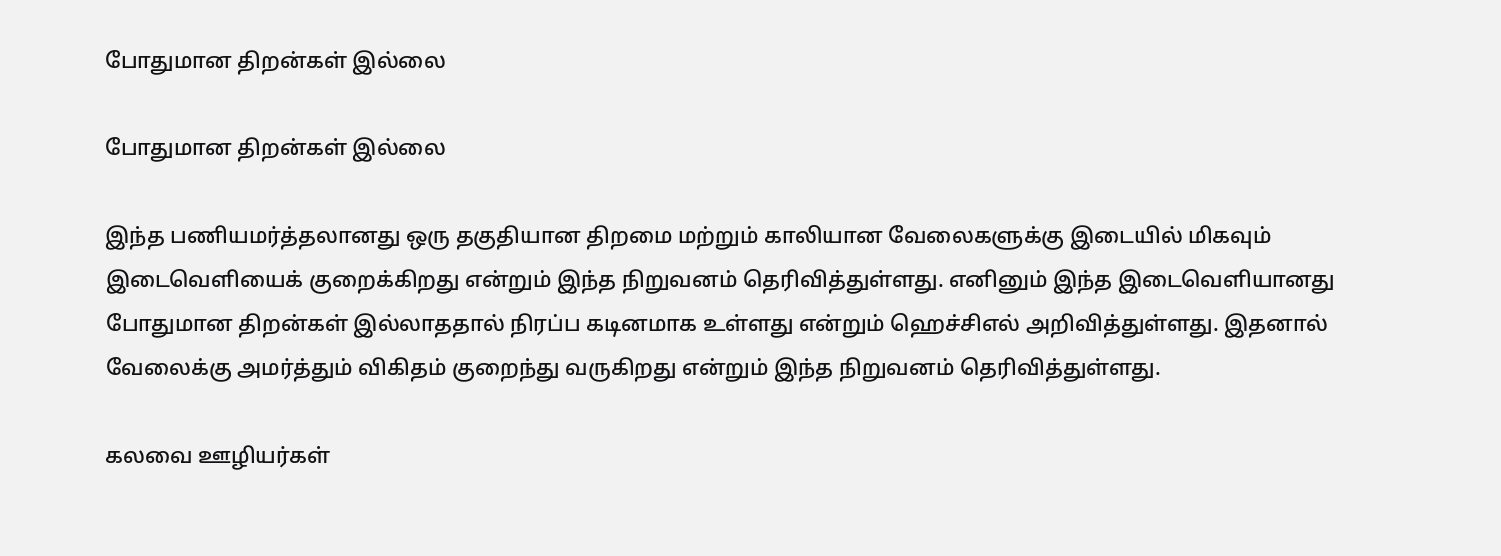போதுமான திறன்கள் இல்லை

போதுமான திறன்கள் இல்லை

இந்த பணியமர்த்தலானது ஒரு தகுதியான திறமை மற்றும் காலியான வேலைகளுக்கு இடையில் மிகவும் இடைவெளியைக் குறைக்கிறது என்றும் இந்த நிறுவனம் தெரிவித்துள்ளது. எனினும் இந்த இடைவெளியானது போதுமான திறன்கள் இல்லாததால் நிரப்ப கடினமாக உள்ளது என்றும் ஹெச்சிஎல் அறிவித்துள்ளது. இதனால் வேலைக்கு அமர்த்தும் விகிதம் குறைந்து வருகிறது என்றும் இந்த நிறுவனம் தெரிவித்துள்ளது.

கலவை ஊழியர்கள்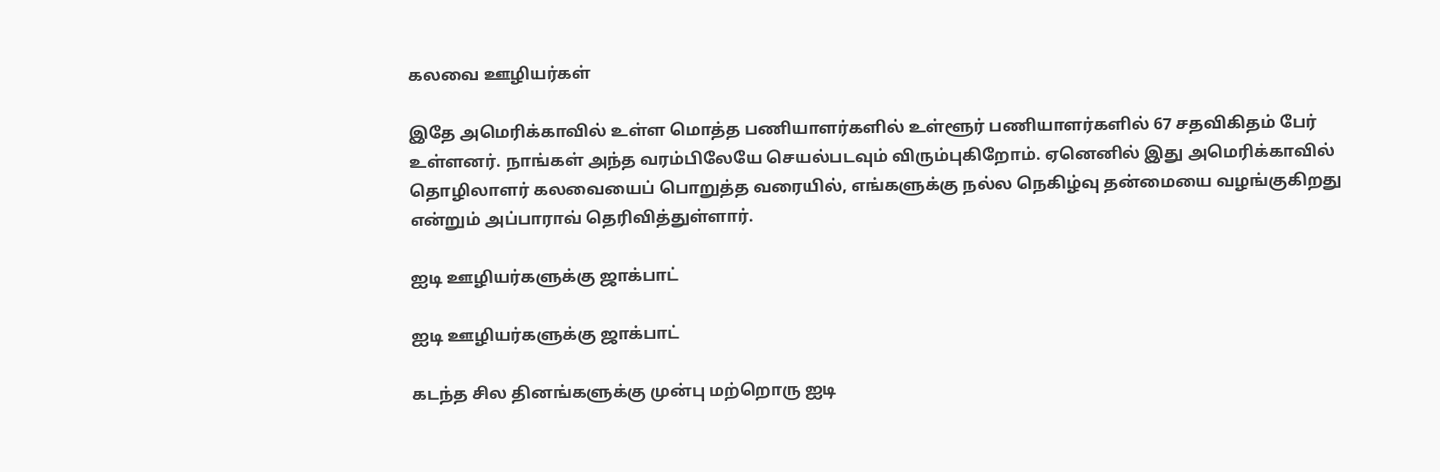கலவை ஊழியர்கள்

இதே அமெரிக்காவில் உள்ள மொத்த பணியாளர்களில் உள்ளூர் பணியாளர்களில் 67 சதவிகிதம் பேர் உள்ளனர். நாங்கள் அந்த வரம்பிலேயே செயல்படவும் விரும்புகிறோம். ஏனெனில் இது அமெரிக்காவில் தொழிலாளர் கலவையைப் பொறுத்த வரையில், எங்களுக்கு நல்ல நெகிழ்வு தன்மையை வழங்குகிறது என்றும் அப்பாராவ் தெரிவித்துள்ளார்.

ஐடி ஊழியர்களுக்கு ஜாக்பாட்

ஐடி ஊழியர்களுக்கு ஜாக்பாட்

கடந்த சில தினங்களுக்கு முன்பு மற்றொரு ஐடி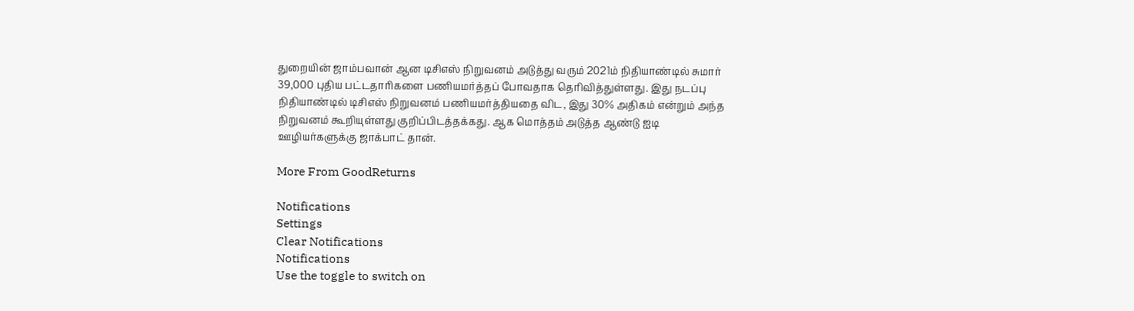துறையின் ஜாம்பவான் ஆன டிசிஎஸ் நிறுவனம் அடுத்து வரும் 2021ம் நிதியாண்டில் சுமார் 39,000 புதிய பட்டதாரிகளை பணியமர்த்தப் போவதாக தெரிவித்துள்ளது. இது நடப்பு நிதியாண்டில் டிசிஎஸ் நிறுவனம் பணியமர்த்தியதை விட, இது 30% அதிகம் என்றும் அந்த நிறுவனம் கூறியுள்ளது குறிப்பிடத்தக்கது. ஆக மொத்தம் அடுத்த ஆண்டு ஐடி ஊழியர்களுக்கு ஜாக்பாட் தான்.

More From GoodReturns

Notifications
Settings
Clear Notifications
Notifications
Use the toggle to switch on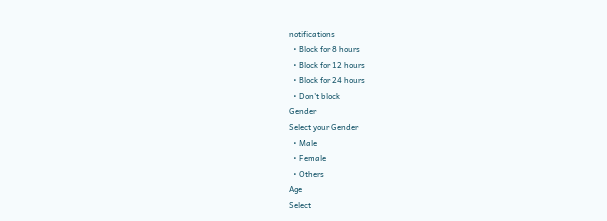notifications
  • Block for 8 hours
  • Block for 12 hours
  • Block for 24 hours
  • Don't block
Gender
Select your Gender
  • Male
  • Female
  • Others
Age
Select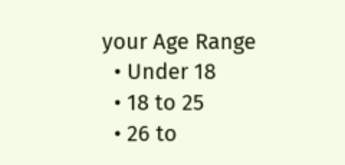your Age Range
  • Under 18
  • 18 to 25
  • 26 to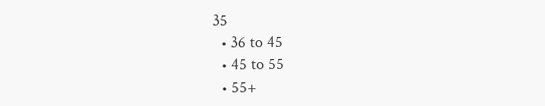35
  • 36 to 45
  • 45 to 55
  • 55+